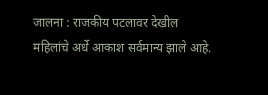जालना : राजकीय पटलावर देखील महिलांचे अर्धे आकाश सर्वमान्य झाले आहे.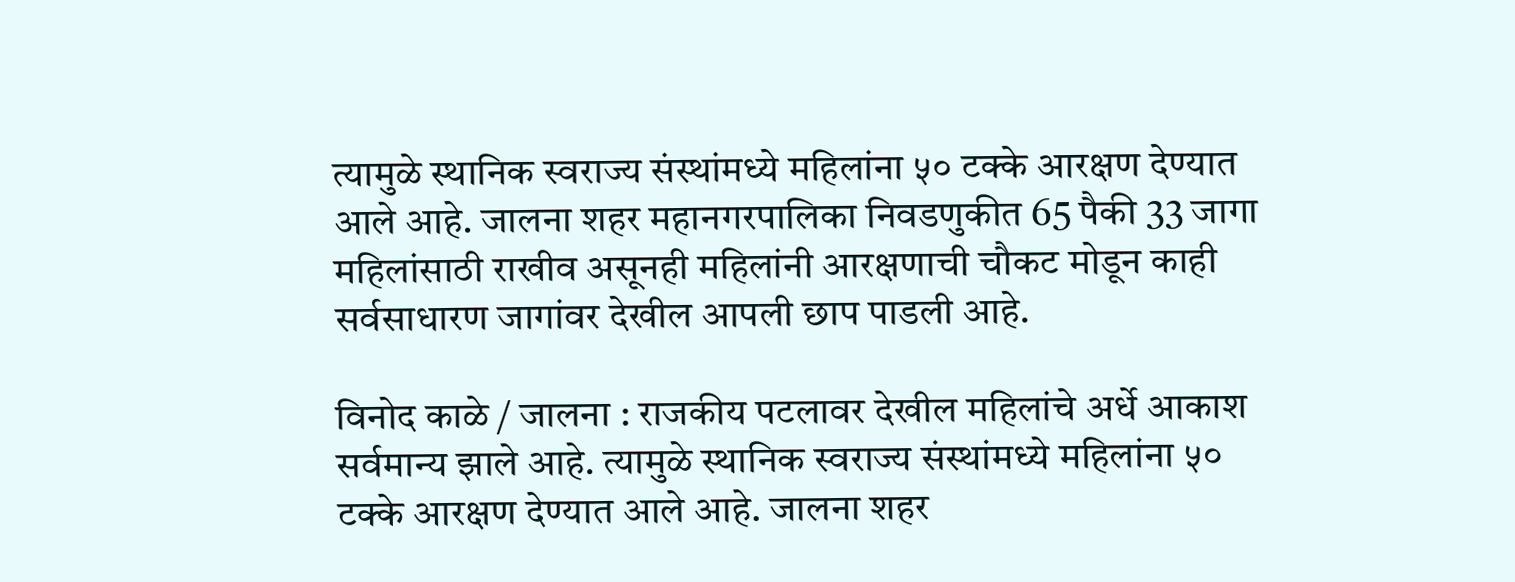त्यामुळे स्थानिक स्वराज्य संस्थांमध्ये महिलांना ५० टक्के आरक्षण देण्यात आले आहे. जालना शहर महानगरपालिका निवडणुकीत 65 पैकी 33 जागा महिलांसाठी राखीव असूनही महिलांनी आरक्षणाची चौकट मोडून काही सर्वसाधारण जागांवर देखील आपली छाप पाडली आहे.

विनोद काळे / जालना : राजकीय पटलावर देखील महिलांचे अर्धे आकाश सर्वमान्य झाले आहे. त्यामुळे स्थानिक स्वराज्य संस्थांमध्ये महिलांना ५० टक्के आरक्षण देण्यात आले आहे. जालना शहर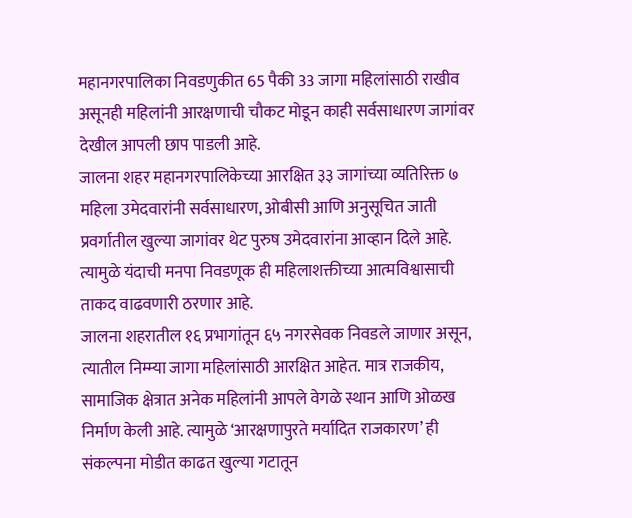महानगरपालिका निवडणुकीत 65 पैकी 33 जागा महिलांसाठी राखीव असूनही महिलांनी आरक्षणाची चौकट मोडून काही सर्वसाधारण जागांवर देखील आपली छाप पाडली आहे.
जालना शहर महानगरपालिकेच्या आरक्षित ३३ जागांच्या व्यतिरिक्त ७ महिला उमेदवारांनी सर्वसाधारण, ओबीसी आणि अनुसूचित जाती प्रवर्गातील खुल्या जागांवर थेट पुरुष उमेदवारांना आव्हान दिले आहे. त्यामुळे यंदाची मनपा निवडणूक ही महिलाशक्तीच्या आत्मविश्वासाची ताकद वाढवणारी ठरणार आहे.
जालना शहरातील १६ प्रभागांतून ६५ नगरसेवक निवडले जाणार असून, त्यातील निम्म्या जागा महिलांसाठी आरक्षित आहेत. मात्र राजकीय, सामाजिक क्षेत्रात अनेक महिलांनी आपले वेगळे स्थान आणि ओळख निर्माण केली आहे. त्यामुळे ‘आरक्षणापुरते मर्यादित राजकारण’ ही संकल्पना मोडीत काढत खुल्या गटातून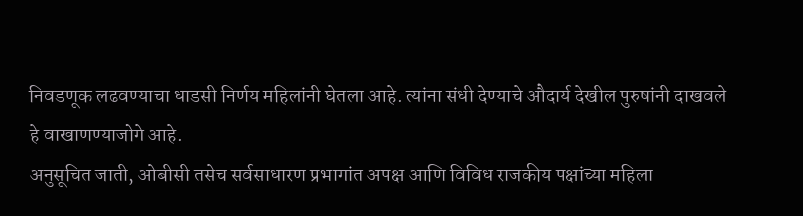निवडणूक लढवण्याचा धाडसी निर्णय महिलांनी घेतला आहे. त्यांना संधी देण्याचे औदार्य देखील पुरुषांनी दाखवले हे वाखाणण्याजोगे आहे.
अनुसूचित जाती, ओबीसी तसेच सर्वसाधारण प्रभागांत अपक्ष आणि विविध राजकीय पक्षांच्या महिला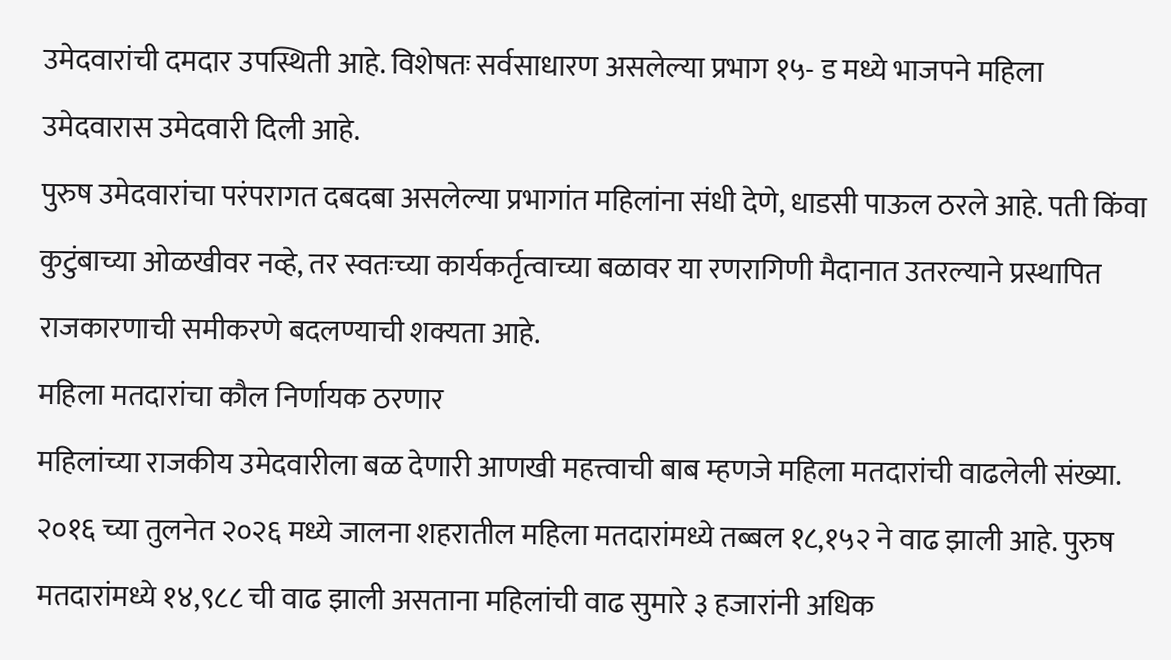उमेदवारांची दमदार उपस्थिती आहे. विशेषतः सर्वसाधारण असलेल्या प्रभाग १५- ड मध्ये भाजपने महिला उमेदवारास उमेदवारी दिली आहे.
पुरुष उमेदवारांचा परंपरागत दबदबा असलेल्या प्रभागांत महिलांना संधी देणे, धाडसी पाऊल ठरले आहे. पती किंवा कुटुंबाच्या ओळखीवर नव्हे, तर स्वतःच्या कार्यकर्तृत्वाच्या बळावर या रणरागिणी मैदानात उतरल्याने प्रस्थापित राजकारणाची समीकरणे बदलण्याची शक्यता आहे.
महिला मतदारांचा कौल निर्णायक ठरणार
महिलांच्या राजकीय उमेदवारीला बळ देणारी आणखी महत्त्वाची बाब म्हणजे महिला मतदारांची वाढलेली संख्या. २०१६ च्या तुलनेत २०२६ मध्ये जालना शहरातील महिला मतदारांमध्ये तब्बल १८,१५२ ने वाढ झाली आहे. पुरुष मतदारांमध्ये १४,९८८ ची वाढ झाली असताना महिलांची वाढ सुमारे ३ हजारांनी अधिक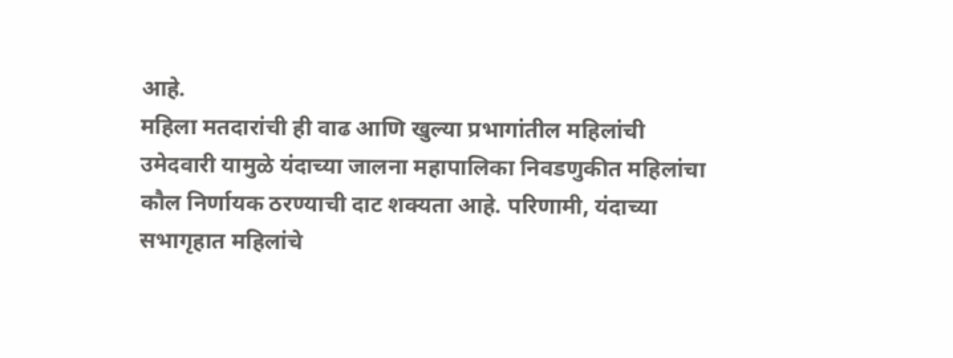आहे.
महिला मतदारांची ही वाढ आणि खुल्या प्रभागांतील महिलांची उमेदवारी यामुळे यंदाच्या जालना महापालिका निवडणुकीत महिलांचा कौल निर्णायक ठरण्याची दाट शक्यता आहे. परिणामी, यंदाच्या सभागृहात महिलांचे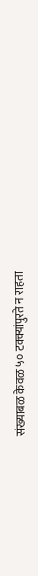संख्याबळ केवळ ५० टक्क्यांपुरते न राहता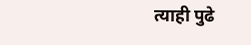त्याही पुढे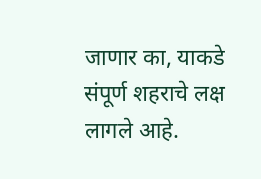जाणार का, याकडे संपूर्ण शहराचे लक्ष लागले आहे.